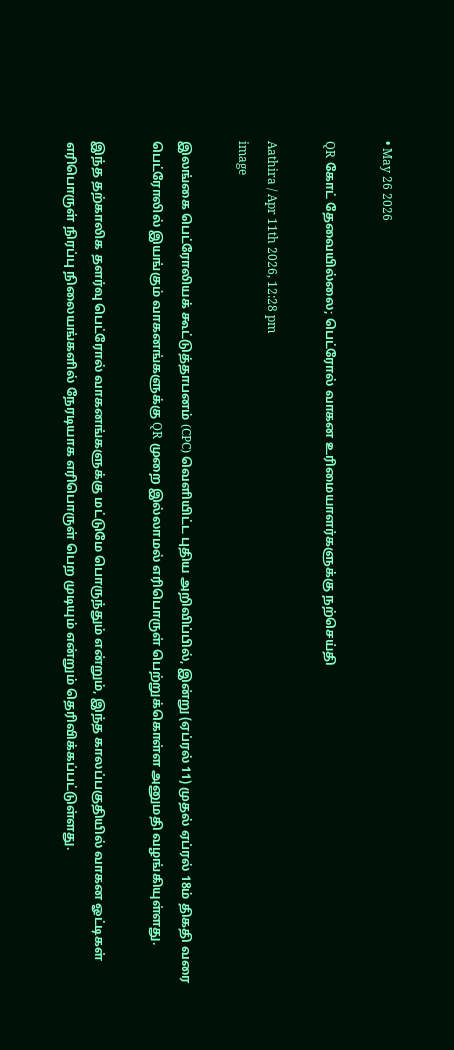• May 26 2026

QR கோட் தேவையில்லை; பெட்ரோல் வாகன உரிமையாளர்களுக்கு நற்செய்தி

Aathira / Apr 11th 2026, 12:28 pm
image

இலங்கை பெட்ரோலியக் கூட்டுத்தாபனம் (CPC) வெளியிட்ட புதிய அறிவிப்பில், இன்று (ஏப்ரல் 11) முதல் ஏப்ரல் 18ம் திகதி வரை பெட்ரோலில் இயங்கும் வாகனங்களுக்கு QR முறை இல்லாமல் எரிபொருள் பெற்றுக்கொள்ள அனுமதி வழங்கியுள்ளது.

இந்த தற்காலிக தளர்வு பெட்ரோல் வாகனங்களுக்கு மட்டுமே பொருந்தும் என்றும், இந்த காலப்பகுதியில் வாகன ஓட்டிகள் எரிபொருள் நிரப்பு நிலையங்களில் நேரடியாக எரிபொருள் பெற முடியும் என்றும் தெரிவிக்கப்பட்டுள்ளது.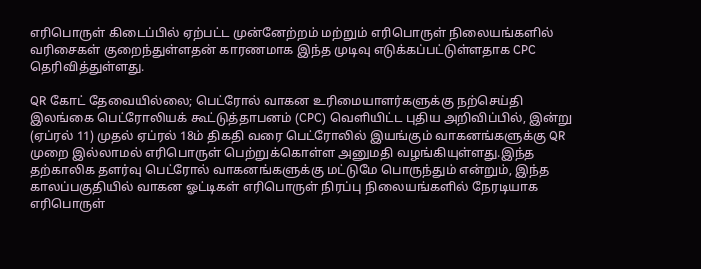எரிபொருள் கிடைப்பில் ஏற்பட்ட முன்னேற்றம் மற்றும் எரிபொருள் நிலையங்களில் வரிசைகள் குறைந்துள்ளதன் காரணமாக இந்த முடிவு எடுக்கப்பட்டுள்ளதாக CPC தெரிவித்துள்ளது.

QR கோட் தேவையில்லை; பெட்ரோல் வாகன உரிமையாளர்களுக்கு நற்செய்தி இலங்கை பெட்ரோலியக் கூட்டுத்தாபனம் (CPC) வெளியிட்ட புதிய அறிவிப்பில், இன்று (ஏப்ரல் 11) முதல் ஏப்ரல் 18ம் திகதி வரை பெட்ரோலில் இயங்கும் வாகனங்களுக்கு QR முறை இல்லாமல் எரிபொருள் பெற்றுக்கொள்ள அனுமதி வழங்கியுள்ளது.இந்த தற்காலிக தளர்வு பெட்ரோல் வாகனங்களுக்கு மட்டுமே பொருந்தும் என்றும், இந்த காலப்பகுதியில் வாகன ஓட்டிகள் எரிபொருள் நிரப்பு நிலையங்களில் நேரடியாக எரிபொருள்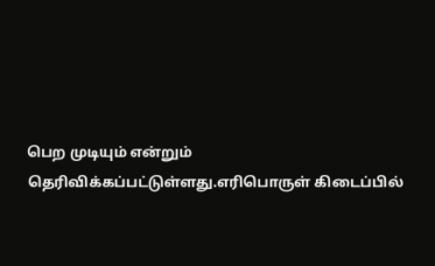பெற முடியும் என்றும் தெரிவிக்கப்பட்டுள்ளது.எரிபொருள் கிடைப்பில்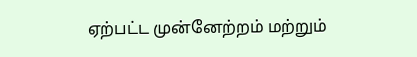ஏற்பட்ட முன்னேற்றம் மற்றும்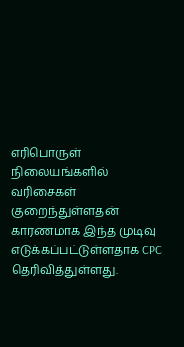எரிபொருள் நிலையங்களில் வரிசைகள் குறைந்துள்ளதன் காரணமாக இந்த முடிவு எடுக்கப்பட்டுள்ளதாக CPC தெரிவித்துள்ளது.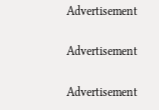Advertisement

Advertisement

Advertisement